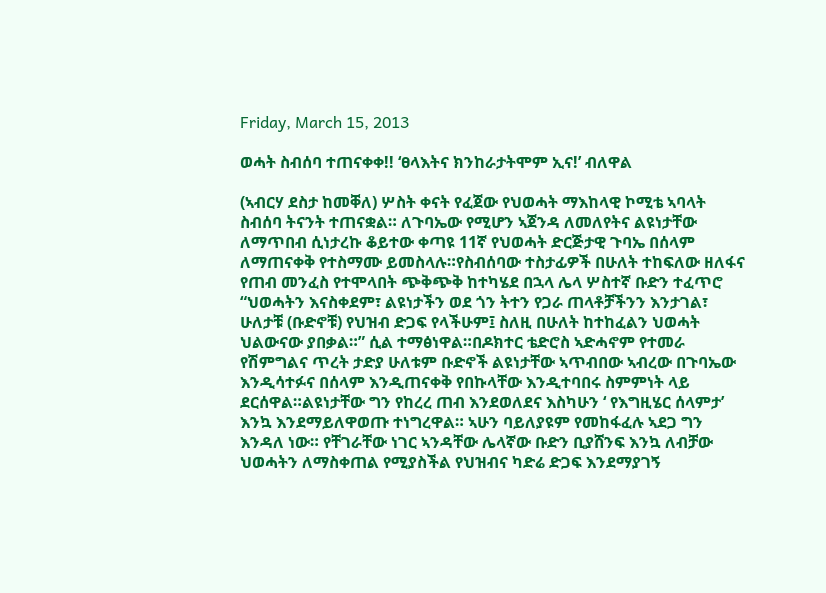Friday, March 15, 2013

ወሓት ስብሰባ ተጠናቀቀ!! ‘ፀላእትና ክንከራታትሞም ኢና!’ ብለዋል

(ኣብርሃ ደስታ ከመቐለ) ሦስት ቀናት የፈጀው የህወሓት ማእከላዊ ኮሚቴ ኣባላት ስብሰባ ትናንት ተጠናቋል። ለጉባኤው የሚሆን ኣጀንዳ ለመለየትና ልዩነታቸው ለማጥበብ ሲነታረኩ ቆይተው ቀጣዩ 11ኛ የህወሓት ድርጅታዊ ጉባኤ በሰላም ለማጠናቀቅ የተስማሙ ይመስላሉ።የስብሰባው ተስታፊዎች በሁለት ተከፍለው ዘለፋና የጠብ መንፈስ የተሞላበት ጭቅጭቅ ከተካሄደ በኋላ ሌላ ሦስተኛ ቡድን ተፈጥሮ “ህወሓትን እናስቀደም፣ ልዩነታችን ወደ ጎን ትተን የጋራ ጠላቶቻችንን እንታገል፣ ሁለታቹ (ቡድኖቹ) የህዝብ ድጋፍ የላችሁም፤ ስለዚ በሁለት ከተከፈልን ህወሓት ህልውናው ያበቃል።” ሲል ተማፅነዋል።በዶክተር ቴድሮስ ኣድሓኖም የተመራ የሽምግልና ጥረት ታድያ ሁለቱም ቡድኖች ልዩነታቸው ኣጥብበው ኣብረው በጉባኤው እንዲሳተፉና በሰላም እንዲጠናቀቅ የበኩላቸው እንዲተባበሩ ስምምነት ላይ ደርሰዋል።ልዩነታቸው ግን የከረረ ጠብ እንደወለደና እስካሁን ‘ የእግዚሄር ሰላምታ’ እንኳ እንደማይለዋወጡ ተነግረዋል። ኣሁን ባይለያዩም የመከፋፈሉ ኣደጋ ግን እንዳለ ነው። የቸገራቸው ነገር ኣንዳቸው ሌላኛው ቡድን ቢያሸንፍ እንኳ ለብቻው ህወሓትን ለማስቀጠል የሚያስችል የህዝብና ካድሬ ድጋፍ እንደማያገኝ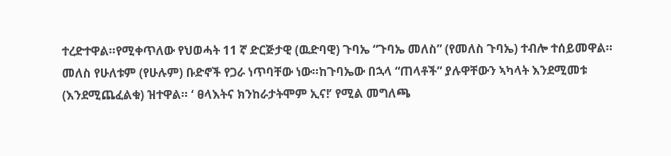ተረድተዋል።የሚቀጥለው የህወሓት 11 ኛ ድርጅታዊ (ዉድባዊ) ጉባኤ “ጉባኤ መለስ” (የመለስ ጉባኤ) ተብሎ ተሰይመዋል። መለስ የሁለቱም (የሁሉም) ቡድኖች የጋራ ነጥባቸው ነው።ከጉባኤው በኋላ “ጠላቶች” ያሉዋቸውን ኣካላት እንደሚመቱ (እንደሚጨፈልቁ) ዝተዋል። ‘ ፀላእትና ክንከራታትሞም ኢና!’ የሚል መግለጫ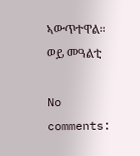ኣውጥተዋል። ወይ መዓልቲ

No comments: